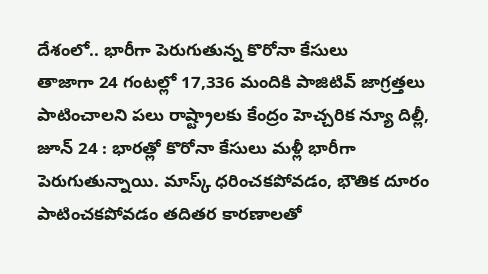దేశంలో.. భారీగా పెరుగుతున్న కొరోనా కేసులు
తాజాగా 24 గంటల్లో 17,336 మందికి పాజిటివ్ జాగ్రత్తలు పాటించాలని పలు రాష్ట్రాలకు కేంద్రం హెచ్చరిక న్యూ దిల్లీ, జూన్ 24 : భారత్లో కొరోనా కేసులు మళ్లీ భారీగా పెరుగుతున్నాయి. మాస్క్ ధరించకపోవడం, భౌతిక దూరం పాటించకపోవడం తదితర కారణాలతో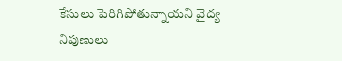కేసులు పెరిగిపోతున్నాయని వైద్య నిపుణులు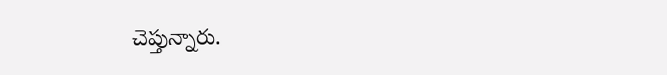చెప్తున్నారు.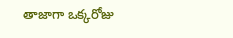తాజాగా ఒక్కరోజు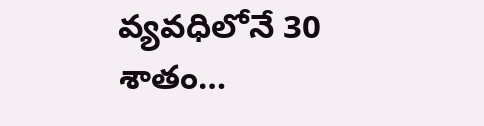వ్యవధిలోనే 30 శాతం…